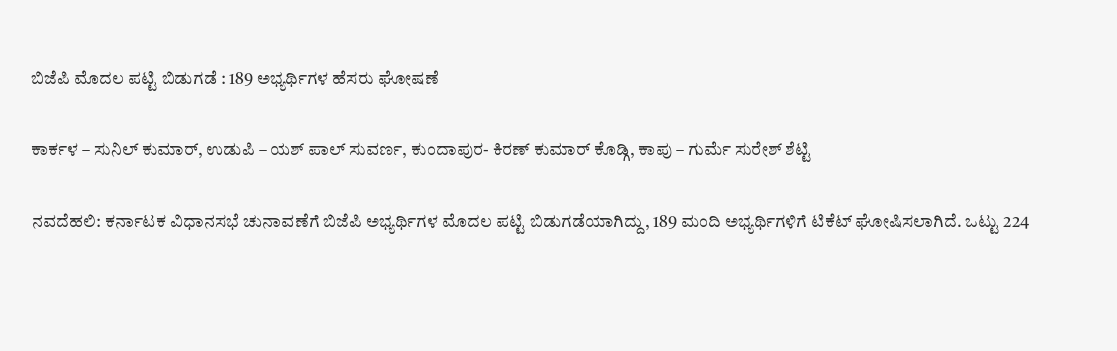ಬಿಜೆಪಿ ಮೊದಲ ಪಟ್ಟಿ ಬಿಡುಗಡೆ : 189 ಅಭ್ಯರ್ಥಿಗಳ ಹೆಸರು ಘೋಷಣೆ

ಕಾರ್ಕಳ – ಸುನಿಲ್ ಕುಮಾರ್, ಉಡುಪಿ – ಯಶ್ ಪಾಲ್ ಸುವರ್ಣ, ಕುಂದಾಪುರ- ಕಿರಣ್ ಕುಮಾರ್ ಕೊಡ್ಗಿ, ಕಾಪು – ಗುರ್ಮೆ ಸುರೇಶ್ ಶೆಟ್ಟಿ

ನವದೆಹಲಿ: ಕರ್ನಾಟಕ ವಿಧಾನಸಭೆ ಚುನಾವಣೆಗೆ ಬಿಜೆಪಿ ಅಭ್ಯರ್ಥಿಗಳ ಮೊದಲ ಪಟ್ಟಿ ಬಿಡುಗಡೆಯಾಗಿದ್ದು, 189 ಮಂದಿ ಅಭ್ಯರ್ಥಿಗಳಿಗೆ ಟಿಕೆಟ್ ಘೋಷಿಸಲಾಗಿದೆ. ಒಟ್ಟು 224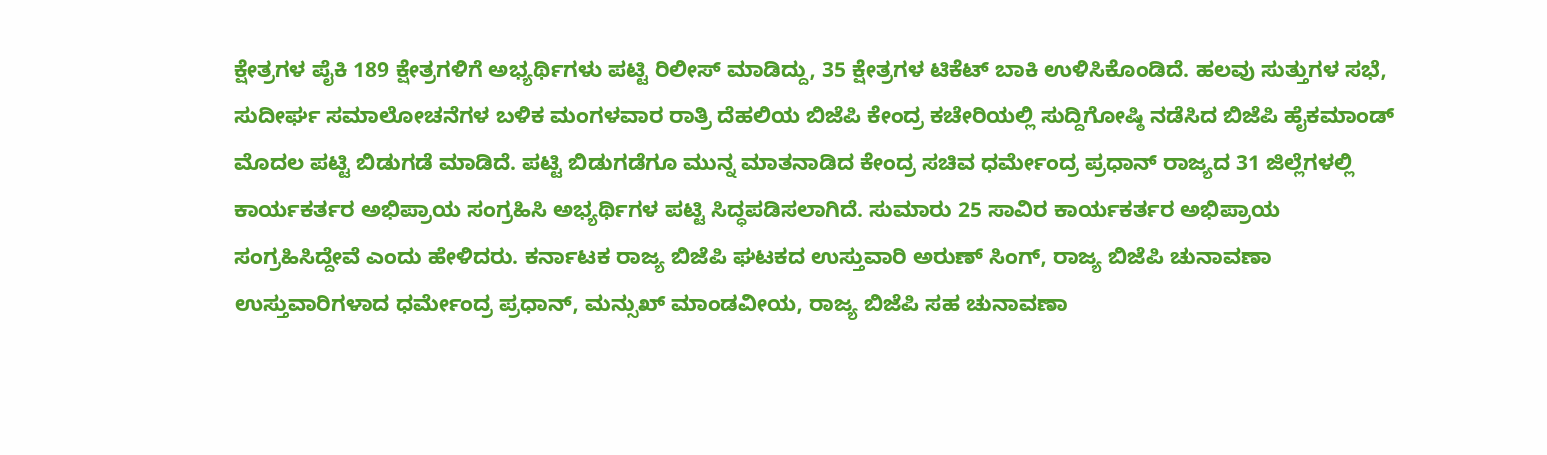ಕ್ಷೇತ್ರಗಳ‌ ಪೈಕಿ 189 ಕ್ಷೇತ್ರಗಳಿಗೆ ಅಭ್ಯರ್ಥಿಗಳು ಪಟ್ಟಿ ರಿಲೀಸ್ ಮಾಡಿದ್ದು, 35 ಕ್ಷೇತ್ರಗಳ ಟಿಕೆಟ್ ಬಾಕಿ ಉಳಿಸಿಕೊಂಡಿದೆ. ಹಲವು ಸುತ್ತುಗಳ ಸಭೆ, ಸುದೀರ್ಘ ಸಮಾಲೋಚನೆಗಳ ಬಳಿಕ ಮಂಗಳವಾರ ರಾತ್ರಿ ದೆಹಲಿಯ ಬಿಜೆಪಿ ಕೇಂದ್ರ ಕಚೇರಿಯಲ್ಲಿ ಸುದ್ದಿಗೋಷ್ಠಿ ನಡೆಸಿದ ಬಿಜೆಪಿ ಹೈಕಮಾಂಡ್ ಮೊದಲ ಪಟ್ಟಿ ಬಿಡುಗಡೆ ಮಾಡಿದೆ. ಪಟ್ಟಿ ಬಿಡುಗಡೆಗೂ ಮುನ್ನ ಮಾತನಾಡಿದ ಕೇಂದ್ರ ಸಚಿವ ಧರ್ಮೇಂದ್ರ ಪ್ರಧಾನ್ ರಾಜ್ಯದ 31 ಜಿಲ್ಲೆಗಳಲ್ಲಿ ಕಾರ್ಯಕರ್ತರ ಅಭಿಪ್ರಾಯ ಸಂಗ್ರಹಿಸಿ ಅಭ್ಯರ್ಥಿಗಳ ಪಟ್ಟಿ ಸಿದ್ಧಪಡಿಸಲಾಗಿದೆ. ಸುಮಾರು 25 ಸಾವಿರ ಕಾರ್ಯಕರ್ತರ ಅಭಿಪ್ರಾಯ ಸಂಗ್ರಹಿಸಿದ್ದೇವೆ ಎಂದು ಹೇಳಿದರು. ಕರ್ನಾಟಕ ರಾಜ್ಯ ಬಿಜೆಪಿ ಘಟಕದ ಉಸ್ತುವಾರಿ ಅರುಣ್ ಸಿಂಗ್, ರಾಜ್ಯ ಬಿಜೆಪಿ ಚುನಾವಣಾ ಉಸ್ತುವಾರಿಗಳಾದ ಧರ್ಮೇಂದ್ರ ಪ್ರಧಾನ್, ಮನ್ಸುಖ್ ಮಾಂಡವೀಯ, ರಾಜ್ಯ ಬಿಜೆಪಿ ಸಹ ಚುನಾವಣಾ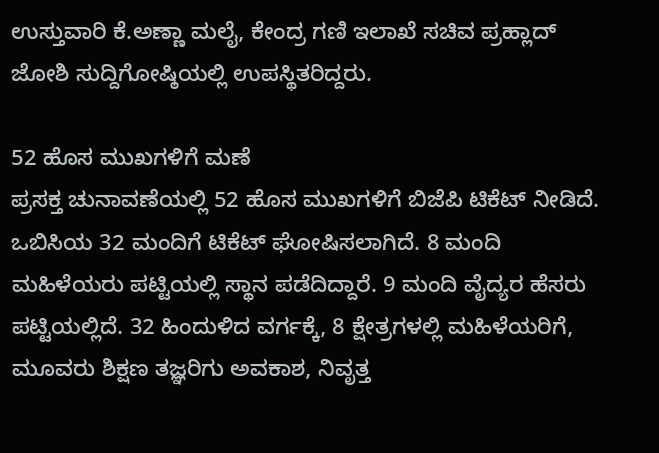ಉಸ್ತುವಾರಿ ಕೆ.ಅಣ್ಣಾ ಮಲೈ, ಕೇಂದ್ರ ಗಣಿ ಇಲಾಖೆ ಸಚಿವ ಪ್ರಹ್ಲಾದ್ ಜೋಶಿ ಸುದ್ದಿಗೋಷ್ಠಿಯಲ್ಲಿ ಉಪಸ್ಥಿತರಿದ್ದರು.

52 ಹೊಸ ಮುಖಗಳಿಗೆ ಮಣೆ
ಪ್ರಸಕ್ತ ಚುನಾವಣೆಯಲ್ಲಿ 52 ಹೊಸ ಮುಖಗಳಿಗೆ ಬಿಜೆಪಿ ಟಿಕೆಟ್ ನೀಡಿದೆ. ಒಬಿಸಿಯ 32 ಮಂದಿಗೆ ಟಿಕೆಟ್ ಘೋಷಿಸಲಾಗಿದೆ. 8 ಮಂದಿ ಮಹಿಳೆಯರು ಪಟ್ಟಿಯಲ್ಲಿ ಸ್ಥಾನ ಪಡೆದಿದ್ದಾರೆ. 9 ಮಂದಿ ವೈದ್ಯರ ಹೆಸರು ಪಟ್ಟಿಯಲ್ಲಿದೆ. 32 ಹಿಂದುಳಿದ ವರ್ಗಕ್ಕೆ, 8 ಕ್ಷೇತ್ರಗಳಲ್ಲಿ ಮಹಿಳೆಯರಿಗೆ, ಮೂವರು ಶಿಕ್ಷಣ ತಜ್ಞರಿಗು ಅವಕಾಶ, ನಿವೃತ್ತ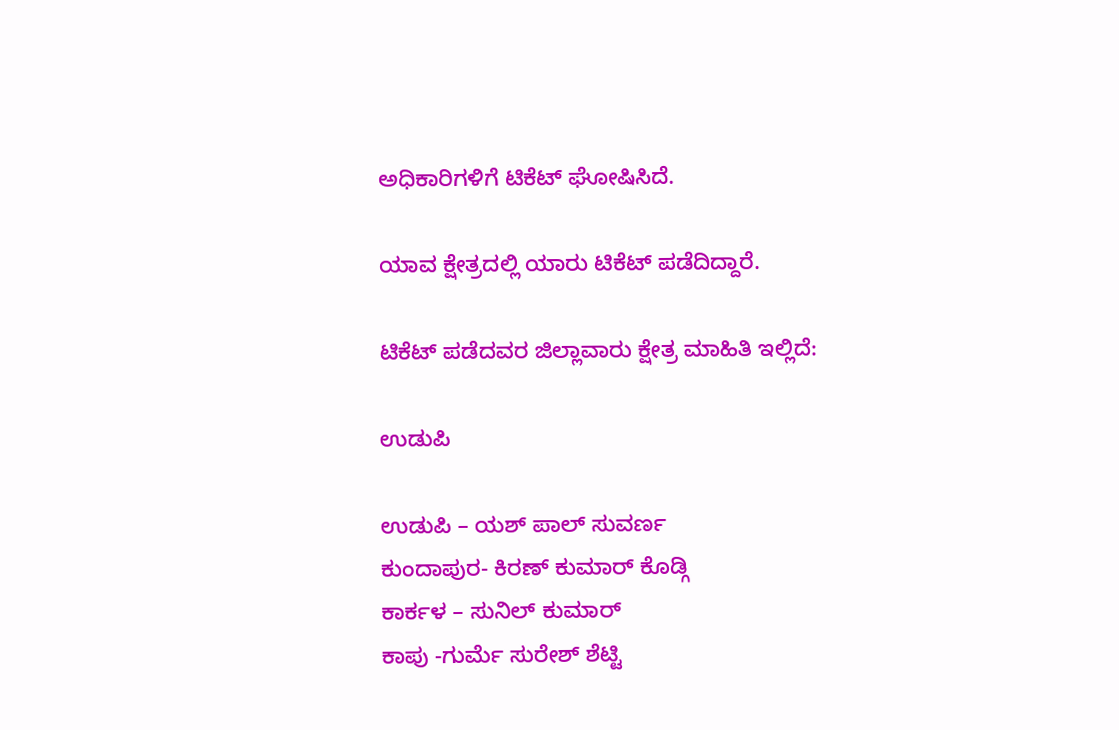ಅಧಿಕಾರಿಗಳಿಗೆ ಟಿಕೆಟ್‌ ಘೋಷಿಸಿದೆ.

ಯಾವ ಕ್ಷೇತ್ರದಲ್ಲಿ ಯಾರು ಟಿಕೆಟ್ ಪಡೆದಿದ್ದಾರೆ.

ಟಿಕೆಟ್ ಪಡೆದವರ ಜಿಲ್ಲಾವಾರು ಕ್ಷೇತ್ರ ಮಾಹಿತಿ ಇಲ್ಲಿದೆ:

ಉಡುಪಿ

ಉಡುಪಿ – ಯಶ್ ಪಾಲ್ ಸುವರ್ಣ
ಕುಂದಾಪುರ- ಕಿರಣ್ ಕುಮಾರ್ ಕೊಡ್ಗಿ
ಕಾರ್ಕಳ – ಸುನಿಲ್ ಕುಮಾರ್
ಕಾಪು -ಗುರ್ಮೆ ಸುರೇಶ್ ಶೆಟ್ಟಿ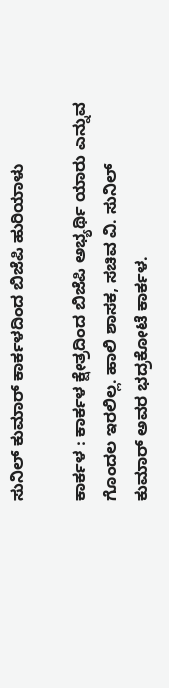ಸುನಿಲ್‌ ಕುಮಾರ್‌ ಕಾರ್ಕಳದಿಂದ ಬಿಜೆಪಿ ಹುರಿಯಾಳು

ಕಾರ್ಕಳ : ಕಾರ್ಕಳ ಕ್ಷೇತ್ರದಿಂದ ಬಿಜೆಪಿ ಅಭ್ಯರ್ಥಿ ಯಾರು ಎನ್ನುವ ಗೊಂದಲ ಇರಲಿಲ್ಲ. ಹಾಲಿ ಶಾಸಕ, ಸಚಿವ ವಿ. ಸುನಿಲ್‌ ಕುಮಾರ್‌ ಅವರ ಭದ್ರಕೋಟೆ ಕಾರ್ಕಳ.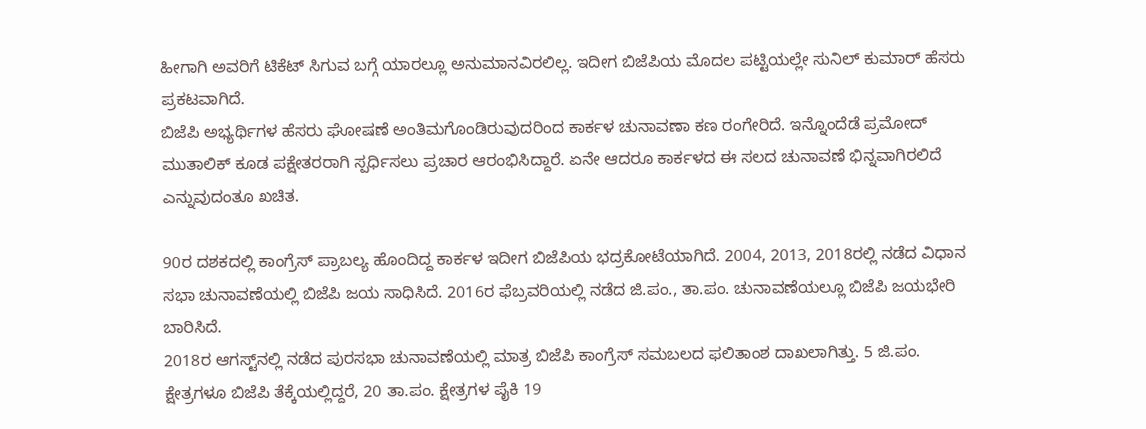ಹೀಗಾಗಿ ಅವರಿಗೆ ಟಿಕೆಟ್‌ ಸಿಗುವ ಬಗ್ಗೆ ಯಾರಲ್ಲೂ ಅನುಮಾನವಿರಲಿಲ್ಲ. ಇದೀಗ ಬಿಜೆಪಿಯ ಮೊದಲ ಪಟ್ಟಿಯಲ್ಲೇ ಸುನಿಲ್‌ ಕುಮಾರ್‌ ಹೆಸರು ಪ್ರಕಟವಾಗಿದೆ.
ಬಿಜೆಪಿ ಅಭ್ಯರ್ಥಿಗಳ ಹೆಸರು ಘೋಷಣೆ ಅಂತಿಮಗೊಂಡಿರುವುದರಿಂದ ಕಾರ್ಕಳ ಚುನಾವಣಾ ಕಣ ರಂಗೇರಿದೆ. ಇನ್ನೊಂದೆಡೆ ಪ್ರಮೋದ್‌ ಮುತಾಲಿಕ್‌ ಕೂಡ ಪಕ್ಷೇತರರಾಗಿ ಸ್ಪರ್ಧಿಸಲು ಪ್ರಚಾರ ಆರಂಭಿಸಿದ್ದಾರೆ. ಏನೇ ಆದರೂ ಕಾರ್ಕಳದ ಈ ಸಲದ ಚುನಾವಣೆ ಭಿನ್ನವಾಗಿರಲಿದೆ ಎನ್ನುವುದಂತೂ ಖಚಿತ.

90ರ ದಶಕದಲ್ಲಿ ಕಾಂಗ್ರೆಸ್‌ ಪ್ರಾಬಲ್ಯ ಹೊಂದಿದ್ದ ಕಾರ್ಕಳ ಇದೀಗ ಬಿಜೆಪಿಯ ಭದ್ರಕೋಟೆಯಾಗಿದೆ. 2004, 2013, 2018ರಲ್ಲಿ ನಡೆದ ವಿಧಾನ ಸಭಾ ಚುನಾವಣೆಯಲ್ಲಿ ಬಿಜೆಪಿ ಜಯ ಸಾಧಿಸಿದೆ. 2016ರ ಫೆಬ್ರವರಿಯಲ್ಲಿ ನಡೆದ ಜಿ.ಪಂ., ತಾ.ಪಂ. ಚುನಾವಣೆಯಲ್ಲೂ ಬಿಜೆಪಿ ಜಯಭೇರಿ ಬಾರಿಸಿದೆ.
2018ರ ಆಗಸ್ಟ್‌ನಲ್ಲಿ ನಡೆದ ಪುರಸಭಾ ಚುನಾವಣೆಯಲ್ಲಿ ಮಾತ್ರ ಬಿಜೆಪಿ ಕಾಂಗ್ರೆಸ್‌ ಸಮಬಲದ ಫಲಿತಾಂಶ ದಾಖಲಾಗಿತ್ತು. 5 ಜಿ.ಪಂ. ಕ್ಷೇತ್ರಗಳೂ ಬಿಜೆಪಿ ತೆಕ್ಕೆಯಲ್ಲಿದ್ದರೆ, 20 ತಾ.ಪಂ. ಕ್ಷೇತ್ರಗಳ ಪೈಕಿ 19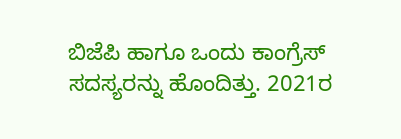ಬಿಜೆಪಿ ಹಾಗೂ ಒಂದು ಕಾಂಗ್ರೆಸ್ ಸದಸ್ಯರನ್ನು ಹೊಂದಿತ್ತು. 2021ರ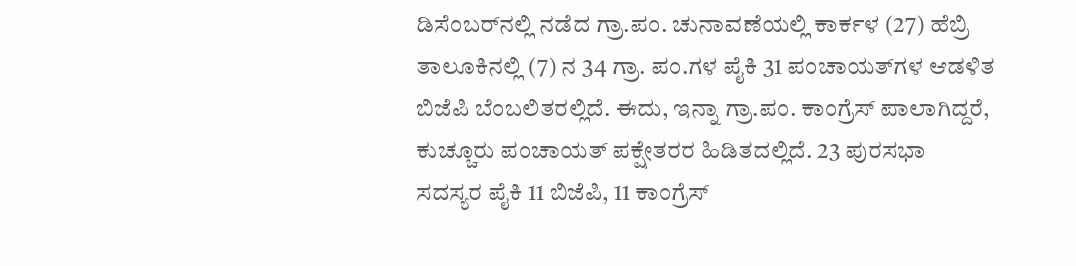ಡಿಸೆಂಬರ್‌ನಲ್ಲಿ ನಡೆದ ಗ್ರಾ.ಪಂ. ಚುನಾವಣೆಯಲ್ಲಿ ಕಾರ್ಕಳ (27) ಹೆಬ್ರಿ ತಾಲೂಕಿನಲ್ಲಿ (7) ನ 34 ಗ್ರಾ. ಪಂ.ಗಳ ಪೈಕಿ 31 ಪಂಚಾಯತ್‌ಗಳ ಆಡಳಿತ ಬಿಜೆಪಿ ಬೆಂಬಲಿತರಲ್ಲಿದೆ. ಈದು, ಇನ್ನಾ ಗ್ರಾ.ಪಂ. ಕಾಂಗ್ರೆಸ್‌ ಪಾಲಾಗಿದ್ದರೆ, ಕುಚ್ಚೂರು ಪಂಚಾಯತ್‌ ಪಕ್ಷೇತರರ ಹಿಡಿತದಲ್ಲಿದೆ. 23 ಪುರಸಭಾ ಸದಸ್ಯರ ಪೈಕಿ 11 ಬಿಜೆಪಿ, 11 ಕಾಂಗ್ರೆಸ್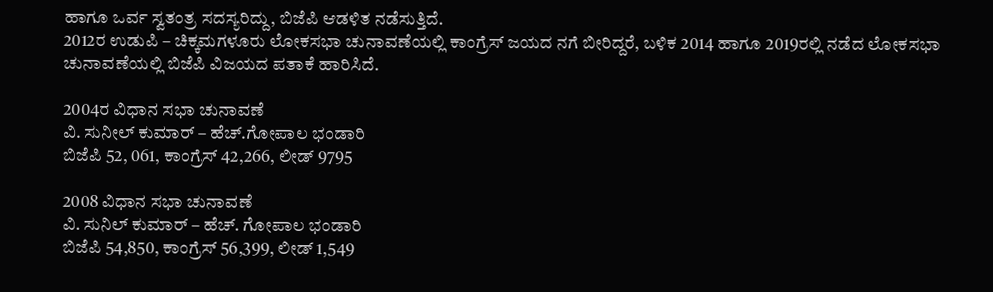ಹಾಗೂ ಒರ್ವ ಸ್ವತಂತ್ರ ಸದಸ್ಯರಿದ್ದು, ಬಿಜೆಪಿ ಆಡಳಿತ ನಡೆಸುತ್ತಿದೆ.
2012ರ ಉಡುಪಿ – ಚಿಕ್ಕಮಗಳೂರು ಲೋಕಸಭಾ ಚುನಾವಣೆಯಲ್ಲಿ ಕಾಂಗ್ರೆಸ್‌ ಜಯದ ನಗೆ ಬೀರಿದ್ದರೆ, ಬಳಿಕ 2014 ಹಾಗೂ 2019ರಲ್ಲಿ ನಡೆದ ಲೋಕಸಭಾ ಚುನಾವಣೆಯಲ್ಲಿ ಬಿಜೆಪಿ ವಿಜಯದ ಪತಾಕೆ ಹಾರಿಸಿದೆ.

2004ರ ವಿಧಾನ ಸಭಾ ಚುನಾವಣೆ
ವಿ. ಸುನೀಲ್‌ ಕುಮಾರ್‌ – ಹೆಚ್‌.ಗೋಪಾಲ ಭಂಡಾರಿ
ಬಿಜೆಪಿ 52, 061, ಕಾಂಗ್ರೆಸ್‌ 42,266, ಲೀಡ್‌ 9795

2008 ವಿಧಾನ ಸಭಾ ಚುನಾವಣೆ
ವಿ. ಸುನಿಲ್ ಕುಮಾರ್ – ಹೆಚ್. ಗೋಪಾಲ ಭಂಡಾರಿ
ಬಿಜೆಪಿ 54,850, ಕಾಂಗ್ರೆಸ್ 56,399, ಲೀಡ್ 1,549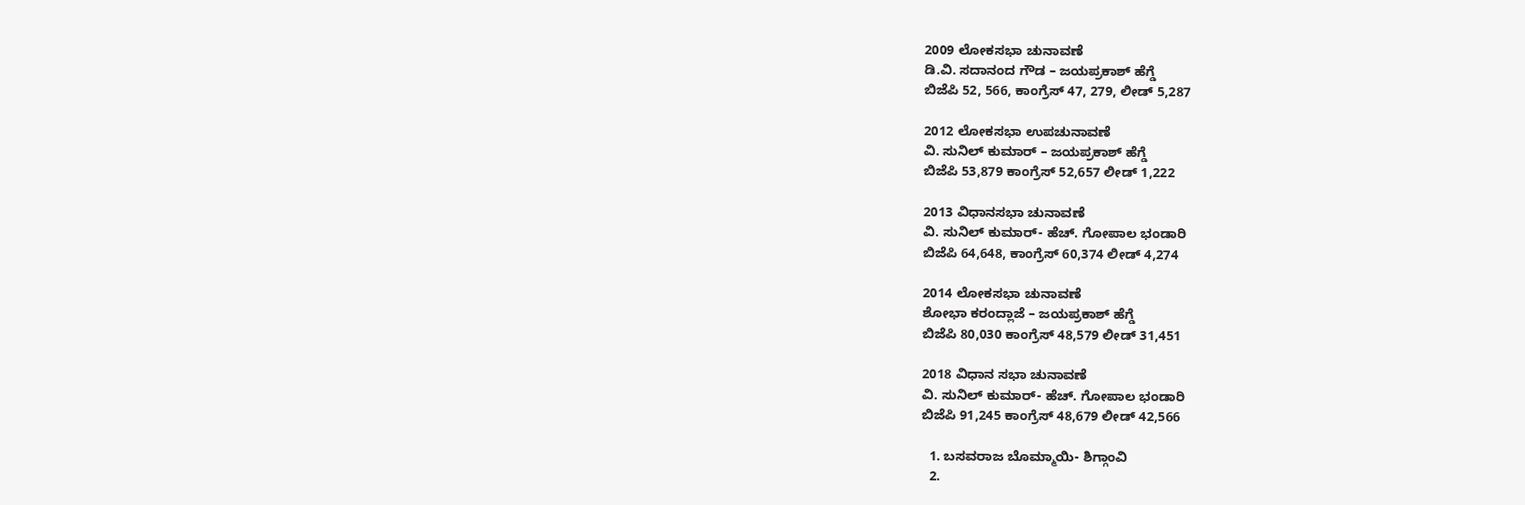2009 ಲೋಕಸಭಾ ಚುನಾವಣೆ
ಡಿ.ವಿ. ಸದಾನಂದ ಗೌಡ – ಜಯಪ್ರಕಾಶ್ ಹೆಗ್ಡೆ
ಬಿಜೆಪಿ 52, 566, ಕಾಂಗ್ರೆಸ್ 47, 279, ಲೀಡ್ 5,287

2012 ಲೋಕಸಭಾ ಉಪಚುನಾವಣೆ
ವಿ. ಸುನಿಲ್ ಕುಮಾರ್ – ಜಯಪ್ರಕಾಶ್ ಹೆಗ್ಡೆ
ಬಿಜೆಪಿ 53,879 ಕಾಂಗ್ರೆಸ್ 52,657 ಲೀಡ್ 1,222

2013 ವಿಧಾನಸಭಾ ಚುನಾವಣೆ
ವಿ. ಸುನಿಲ್ ಕುಮಾರ್- ಹೆಚ್. ಗೋಪಾಲ ಭಂಡಾರಿ
ಬಿಜೆಪಿ 64,648, ಕಾಂಗ್ರೆಸ್ 60,374 ಲೀಡ್ 4,274

2014 ಲೋಕಸಭಾ ಚುನಾವಣೆ
ಶೋಭಾ ಕರಂದ್ಲಾಜೆ – ಜಯಪ್ರಕಾಶ್ ಹೆಗ್ಡೆ
ಬಿಜೆಪಿ 80,030 ಕಾಂಗ್ರೆಸ್ 48,579 ಲೀಡ್ 31,451

2018 ವಿಧಾನ ಸಭಾ ಚುನಾವಣೆ
ವಿ. ಸುನಿಲ್ ಕುಮಾರ್- ಹೆಚ್. ಗೋಪಾಲ ಭಂಡಾರಿ
ಬಿಜೆಪಿ 91,245 ಕಾಂಗ್ರೆಸ್ 48,679 ಲೀಡ್ 42,566

  1. ಬಸವರಾಜ ಬೊಮ್ಮಾಯಿ- ಶಿಗ್ಗಾಂವಿ
  2.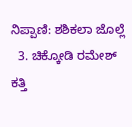ನಿಪ್ಪಾಣಿ: ಶಶಿಕಲಾ ಜೊಲ್ಲೆ
  3. ಚಿಕ್ಕೋಡಿ ರಮೇಶ್ ಕತ್ತಿ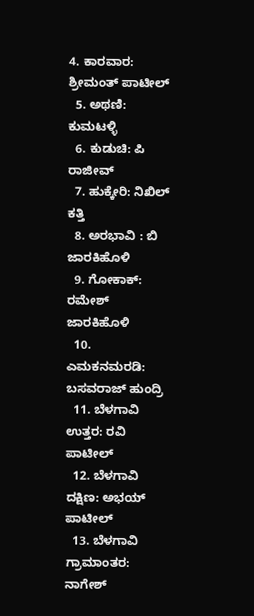4. ಕಾರವಾರ: ಶ್ರೀಮಂತ್ ಪಾಟೀಲ್
  5. ಅಥಣಿ: ಕುಮಟಳ್ಳಿ
  6. ಕುಡುಚಿ: ಪಿ ರಾಜೀವ್
  7. ಹುಕ್ಕೇರಿ: ನಿಖಿಲ್ ಕತ್ತಿ
  8. ಅರಭಾವಿ : ಬಿ ಜಾರಕಿಹೊಳಿ
  9. ಗೋಕಾಕ್: ರಮೇಶ್ ಜಾರಕಿಹೊಳಿ
  10. ಎಮಕನಮರಡಿ: ಬಸವರಾಜ್ ಹುಂದ್ರಿ
  11. ಬೆಳಗಾವಿ ಉತ್ತರ: ರವಿ ಪಾಟೀಲ್
  12. ಬೆಳಗಾವಿ ದಕ್ಷಿಣ: ಅಭಯ್ ಪಾಟೀಲ್
  13. ಬೆಳಗಾವಿ ಗ್ರಾಮಾಂತರ: ನಾಗೇಶ್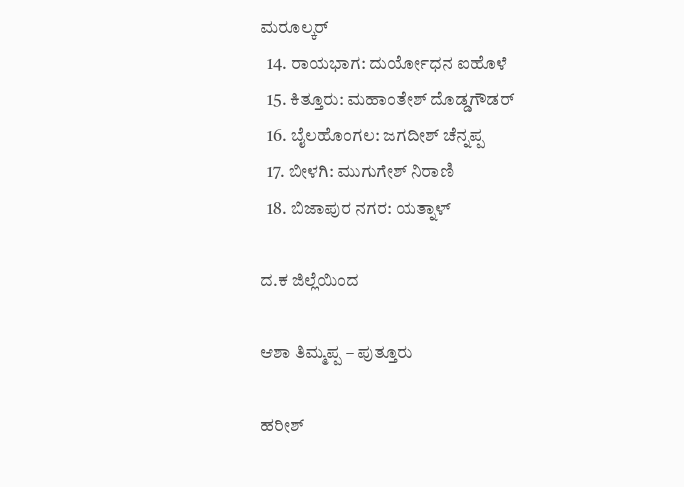ಮರೂಲ್ಕರ್
  14. ರಾಯಭಾಗ: ದುರ್ಯೋಧನ ಐಹೊಳೆ
  15. ಕಿತ್ತೂರು: ಮಹಾಂತೇಶ್ ದೊಡ್ಡಗೌಡರ್
  16. ಬೈಲಹೊಂಗಲ: ಜಗದೀಶ್ ಚೆನ್ನಪ್ಪ
  17. ಬೀಳಗಿ: ಮುಗುಗೇಶ್ ನಿರಾಣಿ
  18. ಬಿಜಾಪುರ ನಗರ: ಯತ್ನಾಳ್

ದ.ಕ ಜಿಲ್ಲೆಯಿಂದ

ಆಶಾ ತಿಮ್ಮಪ್ಪ – ಪುತ್ತೂರು

ಹರೀಶ್‌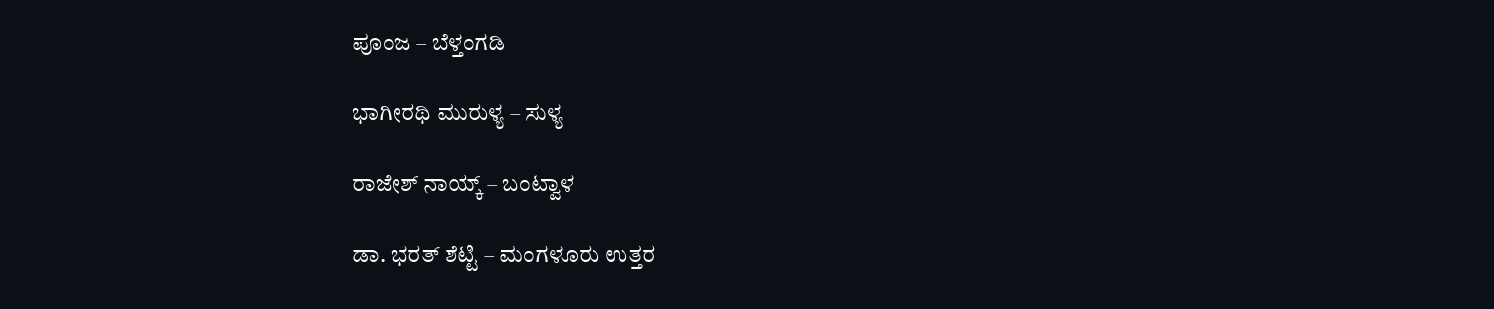ಪೂಂಜ – ಬೆಳ್ತಂಗಡಿ

ಭಾಗೀರಥಿ ಮುರುಳ್ಯ – ಸುಳ್ಯ

ರಾಜೇಶ್ ನಾಯ್ಕ್ – ಬಂಟ್ವಾಳ

ಡಾ. ಭರತ್ ಶೆಟ್ಟಿ – ಮಂಗಳೂರು ಉತ್ತರ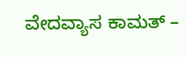ವೇದವ್ಯಾಸ ಕಾಮತ್‌ –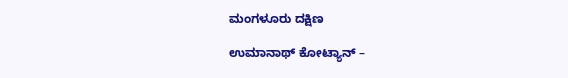ಮಂಗಳೂರು ದಕ್ಷಿಣ

ಉಮಾನಾಥ್ ಕೋಟ್ಯಾನ್ –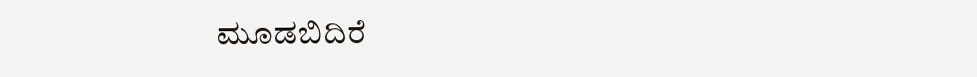ಮೂಡಬಿದಿರೆ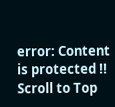error: Content is protected !!
Scroll to Top